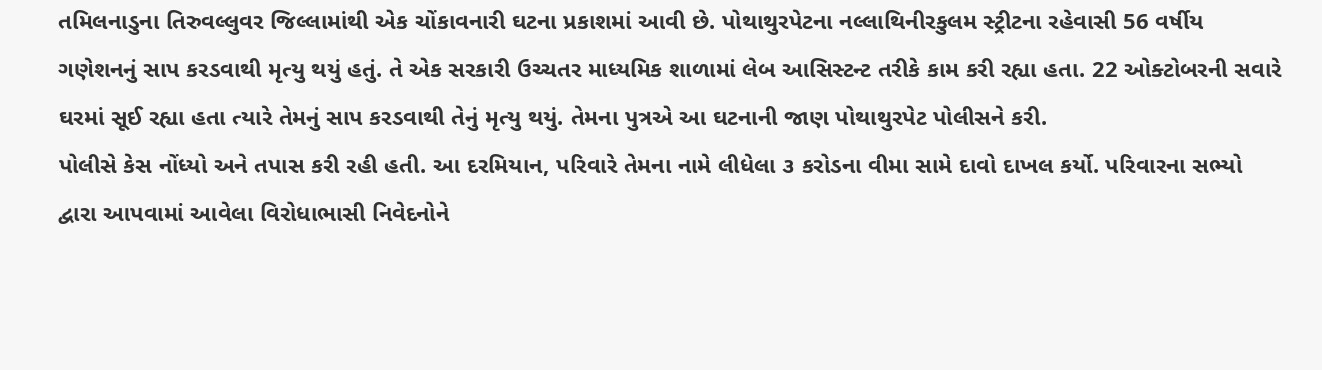તમિલનાડુના તિરુવલ્લુવર જિલ્લામાંથી એક ચોંકાવનારી ઘટના પ્રકાશમાં આવી છે. પોથાથુરપેટના નલ્લાથિનીરકુલમ સ્ટ્રીટના રહેવાસી 56 વર્ષીય ગણેશનનું સાપ કરડવાથી મૃત્યુ થયું હતું. તે એક સરકારી ઉચ્ચતર માધ્યમિક શાળામાં લેબ આસિસ્ટન્ટ તરીકે કામ કરી રહ્યા હતા. 22 ઓક્ટોબરની સવારે ઘરમાં સૂઈ રહ્યા હતા ત્યારે તેમનું સાપ કરડવાથી તેનું મૃત્યુ થયું. તેમના પુત્રએ આ ઘટનાની જાણ પોથાથુરપેટ પોલીસને કરી.
પોલીસે કેસ નોંધ્યો અને તપાસ કરી રહી હતી. આ દરમિયાન, પરિવારે તેમના નામે લીધેલા ૩ કરોડના વીમા સામે દાવો દાખલ કર્યો. પરિવારના સભ્યો દ્વારા આપવામાં આવેલા વિરોધાભાસી નિવેદનોને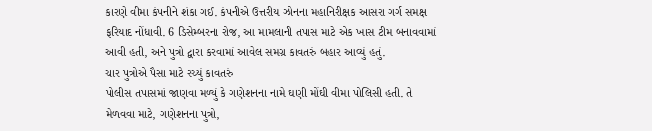કારણે વીમા કંપનીને શંકા ગઈ. કંપનીએ ઉત્તરીય ઝોનના મહાનિરીક્ષક આસરા ગર્ગ સમક્ષ ફરિયાદ નોંધાવી. 6 ડિસેમ્બરના રોજ, આ મામલાની તપાસ માટે એક ખાસ ટીમ બનાવવામાં આવી હતી, અને પુત્રો દ્વારા કરવામાં આવેલ સમગ્ર કાવતરું બહાર આવ્યું હતું.
ચાર પુત્રોએ પૈસા માટે રચ્યું કાવતરું
પોલીસ તપાસમાં જાણવા મળ્યું કે ગણેશનના નામે ઘણી મોંઘી વીમા પોલિસી હતી. તે મેળવવા માટે, ગણેશનના પુત્રો,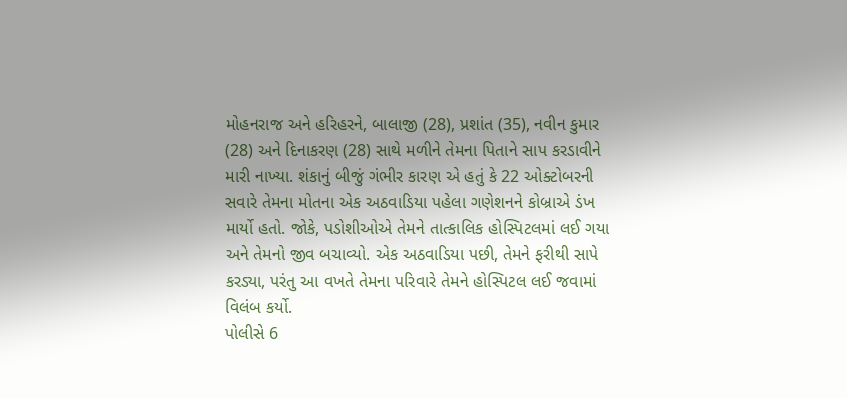મોહનરાજ અને હરિહરને, બાલાજી (28), પ્રશાંત (35), નવીન કુમાર (28) અને દિનાકરણ (28) સાથે મળીને તેમના પિતાને સાપ કરડાવીને મારી નાખ્યા. શંકાનું બીજું ગંભીર કારણ એ હતું કે 22 ઓક્ટોબરની સવારે તેમના મોતના એક અઠવાડિયા પહેલા ગણેશનને કોબ્રાએ ડંખ માર્યો હતો. જોકે, પડોશીઓએ તેમને તાત્કાલિક હોસ્પિટલમાં લઈ ગયા અને તેમનો જીવ બચાવ્યો. એક અઠવાડિયા પછી, તેમને ફરીથી સાપે કરડ્યા, પરંતુ આ વખતે તેમના પરિવારે તેમને હોસ્પિટલ લઈ જવામાં વિલંબ કર્યો.
પોલીસે 6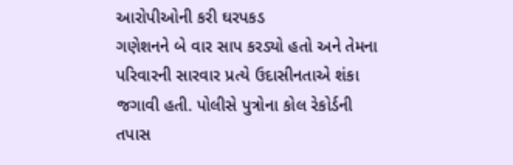આરોપીઓની કરી ઘરપકડ
ગણેશનને બે વાર સાપ કરડ્યો હતો અને તેમના પરિવારની સારવાર પ્રત્યે ઉદાસીનતાએ શંકા જગાવી હતી. પોલીસે પુત્રોના કોલ રેકોર્ડની તપાસ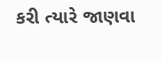કરી ત્યારે જાણવા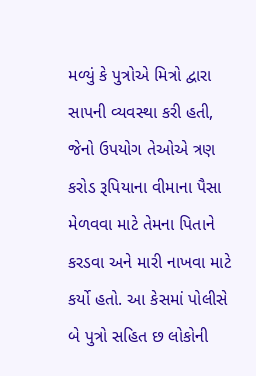મળ્યું કે પુત્રોએ મિત્રો દ્વારા સાપની વ્યવસ્થા કરી હતી, જેનો ઉપયોગ તેઓએ ત્રણ કરોડ રૂપિયાના વીમાના પૈસા મેળવવા માટે તેમના પિતાને કરડવા અને મારી નાખવા માટે કર્યો હતો. આ કેસમાં પોલીસે બે પુત્રો સહિત છ લોકોની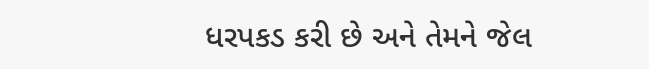ધરપકડ કરી છે અને તેમને જેલ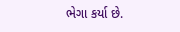ભેગા કર્યા છે.